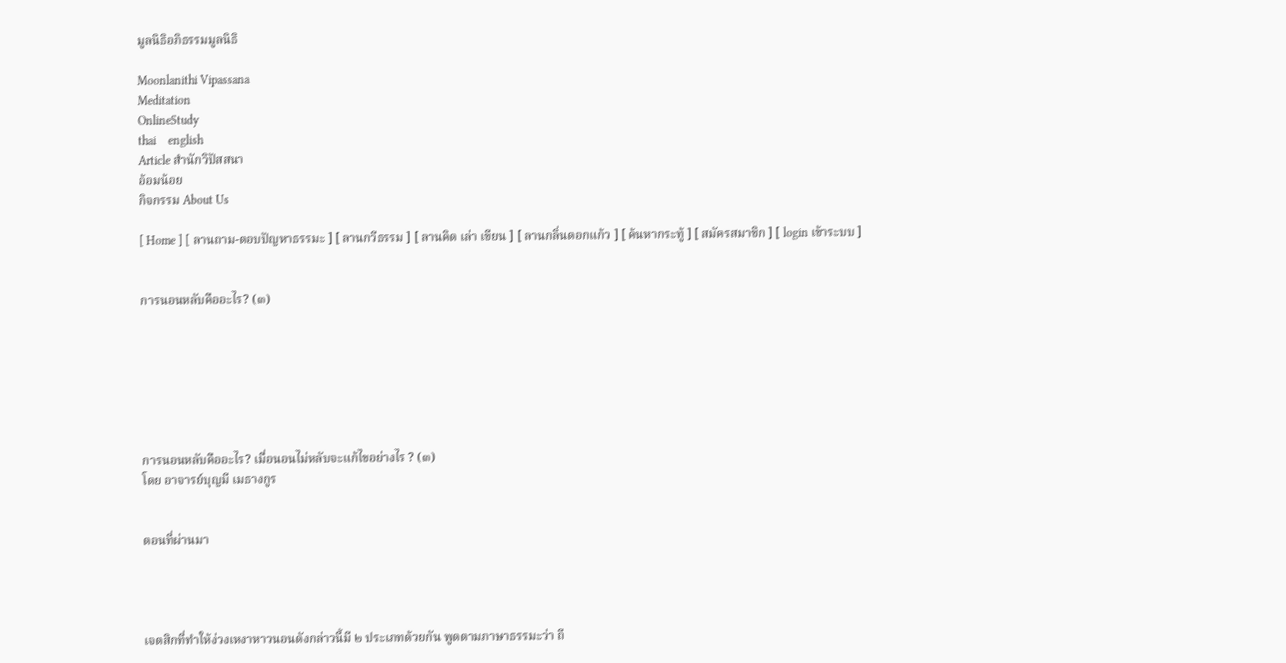มูลนิธิอภิธรรมมูลนิธิ

Moonlanithi Vipassana
Meditation
OnlineStudy
thai    english
Article สำนักวิปัสสนา
อ้อมน้อย
กิจกรรม About Us

[ Home ] [ ลานถาม-ตอบปัญหาธรรมะ ] [ ลานกวีธรรม ] [ ลานคิด เล่า เขียน ] [ ลานกลิ่นดอกแก้ว ] [ ค้นหากระทู้ ] [ สมัครสมาชิก ] [ login เข้าระบบ ]


การนอนหลับคืออะไร? (๓)







การนอนหลับคืออะไร? เมื่อนอนไม่หลับจะแก้ไขอย่างไร ? (๓)
โดย อาจารย์บุญมี เมธางกูร


ตอนที่ผ่านมา




เจตสิกที่ทำให้ง่วงเหงาหาวนอนดังกล่าวนี้มี ๒ ประเภทด้วยกัน พูดตามภาษาธรรมะว่า ถี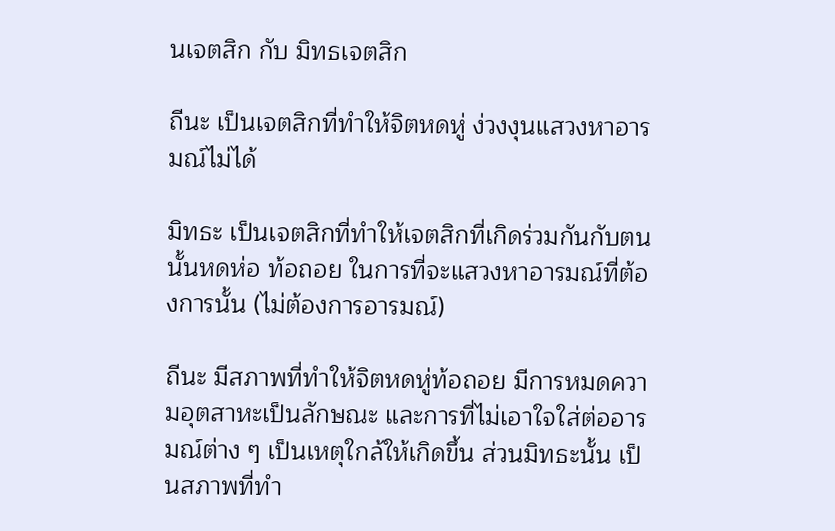นเจตสิก กับ มิทธเจตสิก

ถีนะ เป็นเจตสิกที่ทำให้จิตหดหู่ ง่วงงุนแสวงหาอารมณ์ไม่ได้

มิทธะ เป็นเจตสิกที่ทำให้เจตสิกที่เกิดร่วมกันกับตนนั้นหดห่อ ท้อถอย ในการที่จะแสวงหาอารมณ์ที่ต้องการนั้น (ไม่ต้องการอารมณ์)

ถีนะ มีสภาพที่ทำให้จิตหดหู่ท้อถอย มีการหมดความอุตสาหะเป็นลักษณะ และการที่ไม่เอาใจใส่ต่ออารมณ์ต่าง ๆ เป็นเหตุใกล้ให้เกิดขึ้น ส่วนมิทธะนั้น เป็นสภาพที่ทำ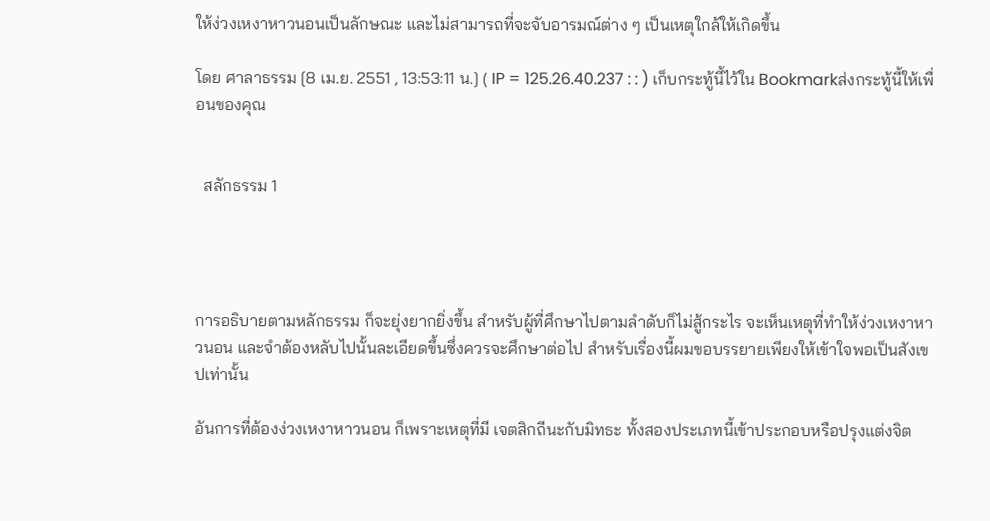ให้ง่วงเหงาหาวนอนเป็นลักษณะ และไม่สามารถที่จะจับอารมณ์ต่าง ๆ เป็นเหตุใกล้ให้เกิดขึ้น

โดย ศาลาธรรม [8 เม.ย. 2551 , 13:53:11 น.] ( IP = 125.26.40.237 : : ) เก็บกระทู้นี้ไว้ใน Bookmarkส่งกระทู้นี้ให้เพื่อนของคุณ


  สลักธรรม 1




การอธิบายตามหลักธรรม ก็จะยุ่งยากยิ่งขึ้น สำหรับผู้ที่ศึกษาไปตามลำดับก็ไม่สู้กระไร จะเห็นเหตุที่ทำให้ง่วงเหงาหาวนอน และจำต้องหลับไปนั้นละเอียดขึ้นซึ่งควรจะศึกษาต่อไป สำหรับเรื่องนี้ผมขอบรรยายเพียงให้เข้าใจพอเป็นสังเขปเท่านั้น

อันการที่ต้องง่วงเหงาหาวนอน ก็เพราะเหตุที่มี เจตสิกถีนะกับมิทธะ ทั้งสองประเภทนี้เข้าประกอบหรือปรุงแต่งจิต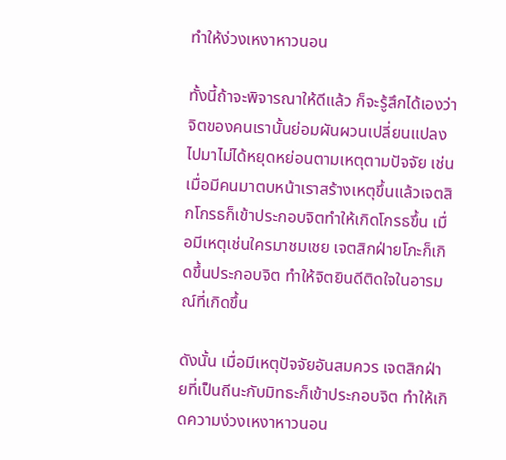ทำให้ง่วงเหงาหาวนอน

ทั้งนี้ถ้าจะพิจารณาให้ดีแล้ว ก็จะรู้สึกได้เองว่าจิตของคนเรานั้นย่อมผันผวนเปลี่ยนแปลงไปมาไม่ได้หยุดหย่อนตามเหตุตามปัจจัย เช่น เมื่อมีคนมาตบหน้าเราสร้างเหตุขึ้นแล้วเจตสิกโกรธก็เข้าประกอบจิตทำให้เกิดโกรธขึ้น เมื่อมีเหตุเช่นใครมาชมเชย เจตสิกฝ่ายโภะก็เกิดขึ้นประกอบจิต ทำให้จิตยินดีติดใจในอารมณ์ที่เกิดขึ้น

ดังนั้น เมื่อมีเหตุปัจจัยอันสมควร เจตสิกฝ่ายที่เป็นถีนะกับมิทธะก็เข้าประกอบจิต ทำให้เกิดความง่วงเหงาหาวนอน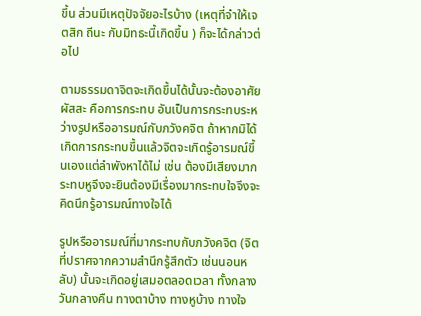ขึ้น ส่วนมีเหตุปัจจัยอะไรบ้าง (เหตุที่จำให้เจตสิก ถีนะ กับมิทธะนี้เกิดขึ้น ) ก็จะได้กล่าวต่อไป

ตามธรรมดาจิตจะเกิดขึ้นได้นั้นจะต้องอาศัย ผัสสะ คือการกระทบ อันเป็นการกระทบระหว่างรูปหรืออารมณ์กับภวังคจิต ถ้าหากมิได้เกิดการกระทบขึ้นแล้วจิตจะเกิดรู้อารมณ์ขึ้นเองแต่ลำพังหาได้ไม่ เช่น ต้องมีเสียงมากระทบหูจึงจะยินต้องมีเรื่องมากระทบใจจึงจะคิดนึกรู้อารมณ์ทางใจได้

รูปหรืออารมณ์ที่มากระทบกับภวังคจิต (จิตที่ปราศจากความสำนึกรู้สึกตัว เช่นนอนหลับ) นั้นจะเกิดอยู่เสมอตลอดเวลา ทั้งกลางวันกลางคืน ทางตาบ้าง ทางหูบ้าง ทางใจ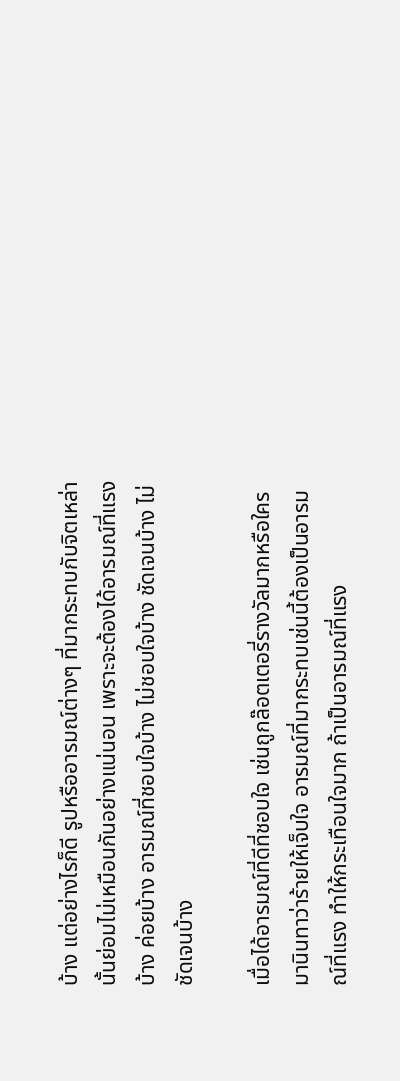บ้าง แต่อย่างไรก็ดี รูปหรืออารมณ์ต่างๆ ที่มากระทบกับจิตเหล่านั้นย่อมไม่เหมือนกันอย่างแน่นอน เพราะจะต้องได้อารมณ์ที่แรงบ้าง ค่อยบ้าง อารมณ์ที่ชอบใจบ้าง ไม่ชอบใจบ้าง ชัดเจนบ้าง ไม่ชัดเจนบ้าง

เมื่อได้อารมณ์ที่ดีที่ชอบใจ เช่นถูกล๊อตเตอรี่รางวัลมากหรือใครมานินทาว่าร้ายให้เจ็บใจ อารมณ์ที่มากระทบเช่นนี้ต้องเป็นอารมณ์ที่แรง ทำให้กระเทือนใจมาก ถ้าเป็นอารมณ์ที่แรง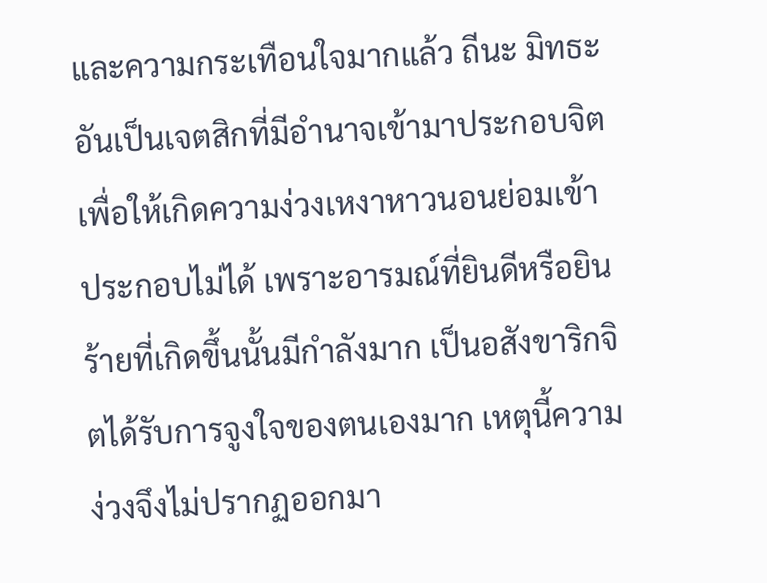และความกระเทือนใจมากแล้ว ถีนะ มิทธะอันเป็นเจตสิกที่มีอำนาจเข้ามาประกอบจิตเพื่อให้เกิดความง่วงเหงาหาวนอนย่อมเข้าประกอบไม่ได้ เพราะอารมณ์ที่ยินดีหรือยินร้ายที่เกิดขึ้นนั้นมีกำลังมาก เป็นอสังขาริกจิตได้รับการจูงใจของตนเองมาก เหตุนี้ความง่วงจึงไม่ปรากฏออกมา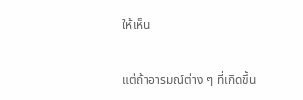ให้เห็น

แต่ถ้าอารมณ์ต่าง ๆ ที่เกิดขึ้น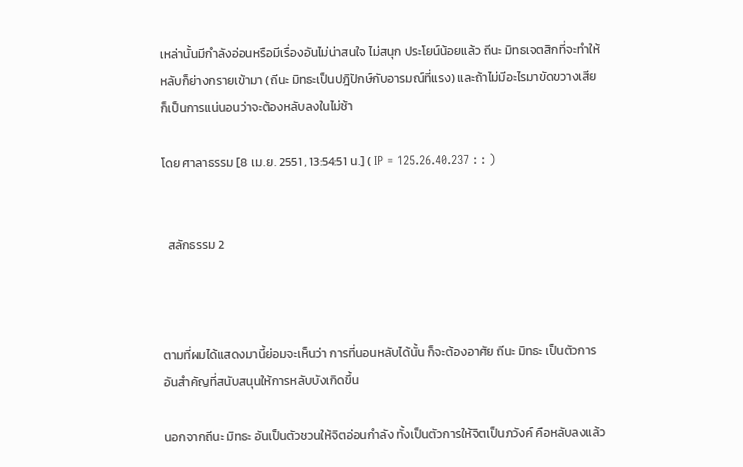เหล่านั้นมีกำลังอ่อนหรือมีเรื่องอันไม่น่าสนใจ ไม่สนุก ประโยน์น้อยแล้ว ถีนะ มิทธเจตสิกที่จะทำให้หลับก็ย่างกรายเข้ามา (ถีนะ มิทธะเป็นปฎิปักษ์กับอารมณ์ที่แรง) และถ้าไม่มีอะไรมาขัดขวางเสีย ก็เป็นการแน่นอนว่าจะต้องหลับลงในไม่ช้า

โดย ศาลาธรรม [8 เม.ย. 2551 , 13:54:51 น.] ( IP = 125.26.40.237 : : )


  สลักธรรม 2



ตามที่ผมได้แสดงมานี้ย่อมจะเห็นว่า การที่นอนหลับได้นั้น ก็จะต้องอาศัย ถีนะ มิทธะ เป็นตัวการอันสำคัญที่สนับสนุนให้การหลับบังเกิดขึ้น

นอกจากถีนะ มิทธะ อันเป็นตัวชวนให้จิตอ่อนกำลัง ทั้งเป็นตัวการให้จิตเป็นภวังค์ คือหลับลงแล้ว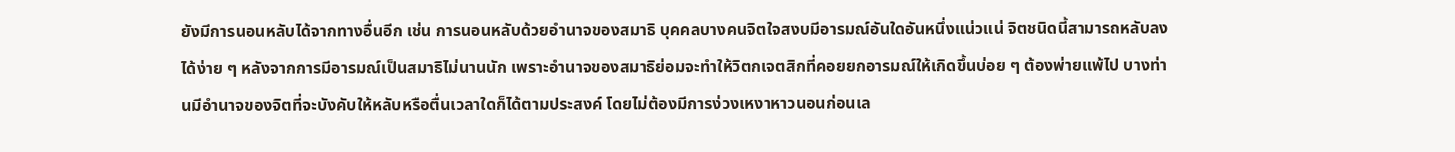ยังมีการนอนหลับได้จากทางอื่นอีก เช่น การนอนหลับด้วยอำนาจของสมาธิ บุคคลบางคนจิตใจสงบมีอารมณ์อันใดอันหนึ่งแน่วแน่ จิตชนิดนี้สามารถหลับลงได้ง่าย ๆ หลังจากการมีอารมณ์เป็นสมาธิไม่นานนัก เพราะอำนาจของสมาธิย่อมจะทำให้วิตกเจตสิกที่คอยยกอารมณ์ให้เกิดขึ้นบ่อย ๆ ต้องพ่ายแพ้ไป บางท่านมีอำนาจของจิตที่จะบังคับให้หลับหรือตื่นเวลาใดก็ได้ตามประสงค์ โดยไม่ต้องมีการง่วงเหงาหาวนอนก่อนเล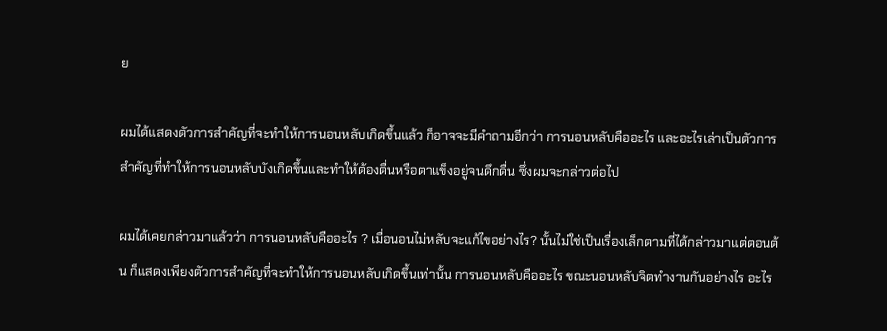ย

ผมได้แสดงตัวการสำคัญที่จะทำให้การนอนหลับเกิดขึ้นแล้ว ก็อาจจะมีคำถามอีกว่า การนอนหลับคืออะไร และอะไรเล่าเป็นตัวการสำคัญที่ทำให้การนอนหลับบังเกิดขึ้นและทำให้ต้องตื่นหรือตาแข็งอยู่จนดึกดื่น ซึ่งผมจะกล่าวต่อไป

ผมได้เคยกล่าวมาแล้วว่า การนอนหลับคืออะไร ? เมื่อนอนไม่หลับจะแก้ไขอย่างไร? นั้นไม่ใช่เป็นเรื่องเล็กตามที่ได้กล่าวมาแต่ตอนต้น ก็แสดงเพียงตัวการสำคัญที่จะทำให้การนอนหลับเกิดขึ้นเท่านั้น การนอนหลับคืออะไร ขณะนอนหลับจิตทำงานกันอย่างไร อะไร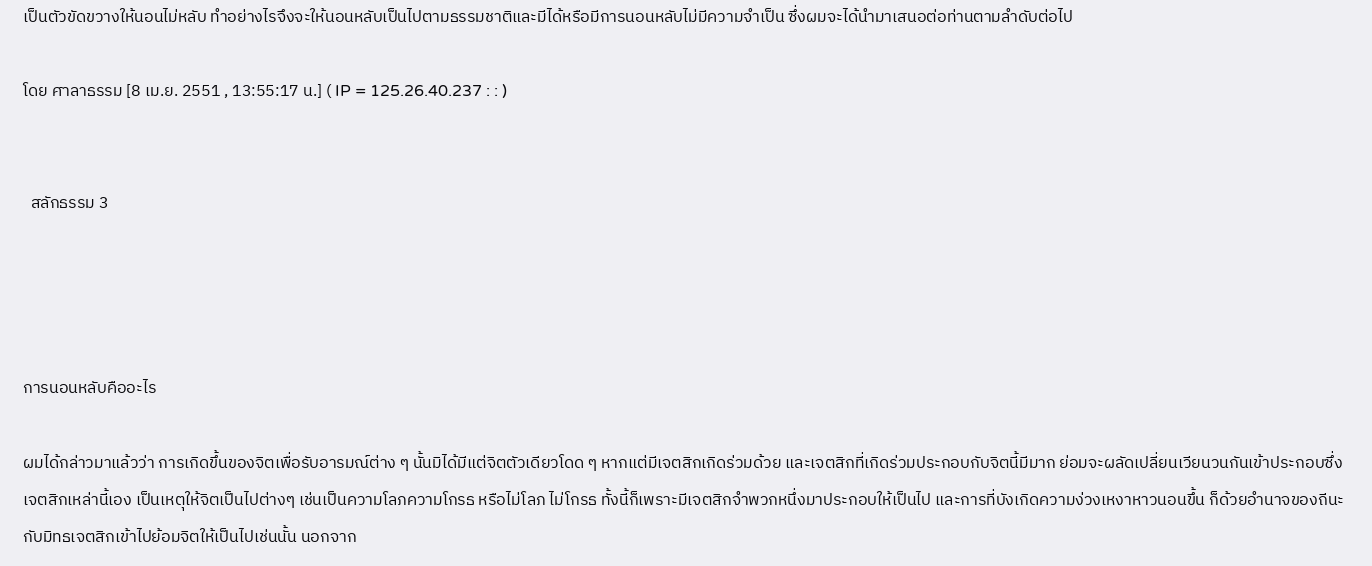เป็นตัวขัดขวางให้นอนไม่หลับ ทำอย่างไรจึงจะให้นอนหลับเป็นไปตามธรรมชาติและมีได้หรือมีการนอนหลับไม่มีความจำเป็น ซึ่งผมจะได้นำมาเสนอต่อท่านตามลำดับต่อไป

โดย ศาลาธรรม [8 เม.ย. 2551 , 13:55:17 น.] ( IP = 125.26.40.237 : : )


  สลักธรรม 3




การนอนหลับคืออะไร

ผมได้กล่าวมาแล้วว่า การเกิดขึ้นของจิตเพื่อรับอารมณ์ต่าง ๆ นั้นมิได้มีแต่จิตตัวเดียวโดด ๆ หากแต่มีเจตสิกเกิดร่วมด้วย และเจตสิกที่เกิดร่วมประกอบกับจิตนี้มีมาก ย่อมจะผลัดเปลี่ยนเวียนวนกันเข้าประกอบซึ่งเจตสิกเหล่านี้เอง เป็นเหตุให้จิตเป็นไปต่างๆ เช่นเป็นความโลภความโกรธ หรือไม่โลภ ไม่โกรธ ทั้งนี้ก็เพราะมีเจตสิกจำพวกหนึ่งมาประกอบให้เป็นไป และการที่บังเกิดความง่วงเหงาหาวนอนขึ้น ก็ด้วยอำนาจของถีนะกับมิทธเจตสิกเข้าไปย้อมจิตให้เป็นไปเช่นนั้น นอกจาก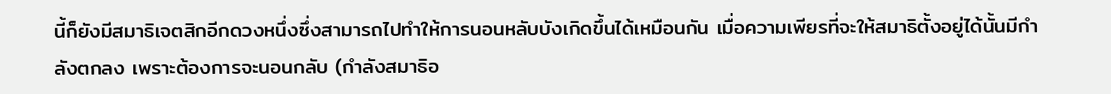นี้ก็ยังมีสมาธิเจตสิกอีกดวงหนึ่งซึ่งสามารถไปทำให้การนอนหลับบังเกิดขึ้นได้เหมือนกัน เมื่อความเพียรที่จะให้สมาธิตั้งอยู่ได้นั้นมีกำลังตกลง เพราะต้องการจะนอนกลับ (กำลังสมาธิอ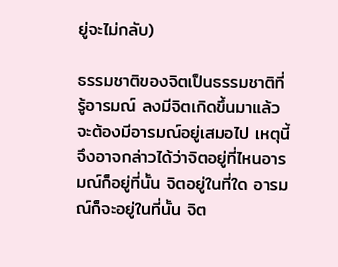ยู่จะไม่กลับ)

ธรรมชาติของจิตเป็นธรรมชาติที่รู้อารมณ์ ลงมีจิตเกิดขึ้นมาแล้ว จะต้องมีอารมณ์อยู่เสมอไป เหตุนี้จึงอาจกล่าวได้ว่าจิตอยู่ที่ไหนอารมณ์ก็อยู่ที่นั้น จิตอยู่ในที่ใด อารมณ์ก็จะอยู่ในที่นั้น จิต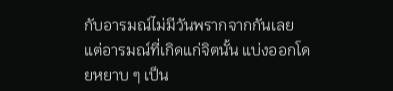กับอารมณ์ไม่มีวันพรากจากกันเลย แต่อารมณ์ที่เกิดแก่จิตนั้น แบ่งออกโดยหยาบ ๆ เป็น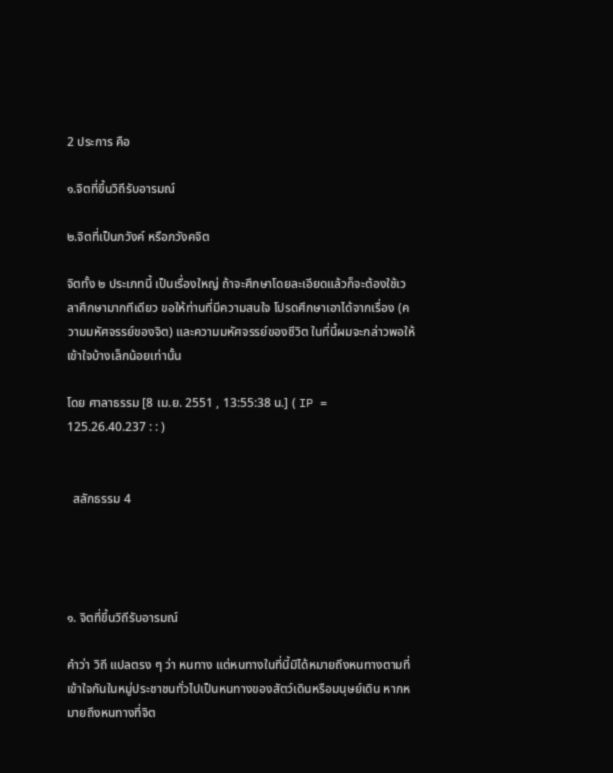2 ประการ คือ

๑.จิตที่ขึ้นวิถีรับอารมณ์

๒.จิตที่เป็นภวังค์ หรือภวังคจิต

จิตทั้ง ๒ ประเภทนี้ เป็นเรื่องใหญ่ ถ้าจะศึกษาโดยละเอียดแล้วก็จะต้องใช้เวลาศึกษามากทีเดียว ขอให้ท่านที่มีความสนใจ โปรดศึกษาเอาได้จากเรื่อง (ความมหัศจรรย์ของจิต) และความมหัศจรรย์ของชีวิต ในที่นี้ผมจะกล่าวพอให้เข้าใจบ้างเล็กน้อยเท่านั้น

โดย ศาลาธรรม [8 เม.ย. 2551 , 13:55:38 น.] ( IP = 125.26.40.237 : : )


  สลักธรรม 4




๑. จิตที่ขึ้นวิถีรับอารมณ์

คำว่า วิถี แปลตรง ๆ ว่า หนทาง แต่หนทางในที่นี้มิได้หมายถึงหนทางตามที่เข้าใจกันในหมู่ประชาชนทั่วไปเป็นหนทางของสัตว์เดินหรือมนุษย์เดิน หากหมายถึงหนทางที่จิต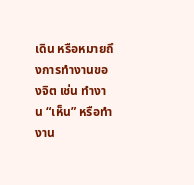เดิน หรือหมายถึงการทำงานของจิต เช่น ทำงาน “เห็น” หรือทำงาน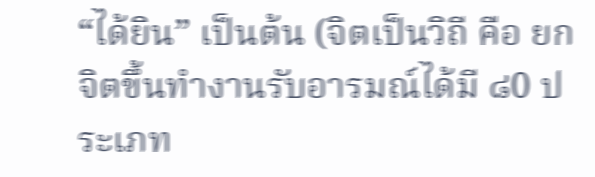“ได้ยิน” เป็นต้น (จิตเป็นวิถี คือ ยกจิตขึ้นทำงานรับอารมณ์ได้มี ๘0 ประเภท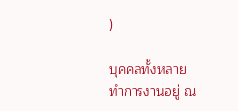)

บุคคลทั้งหลาย ทำการงานอยู่ ณ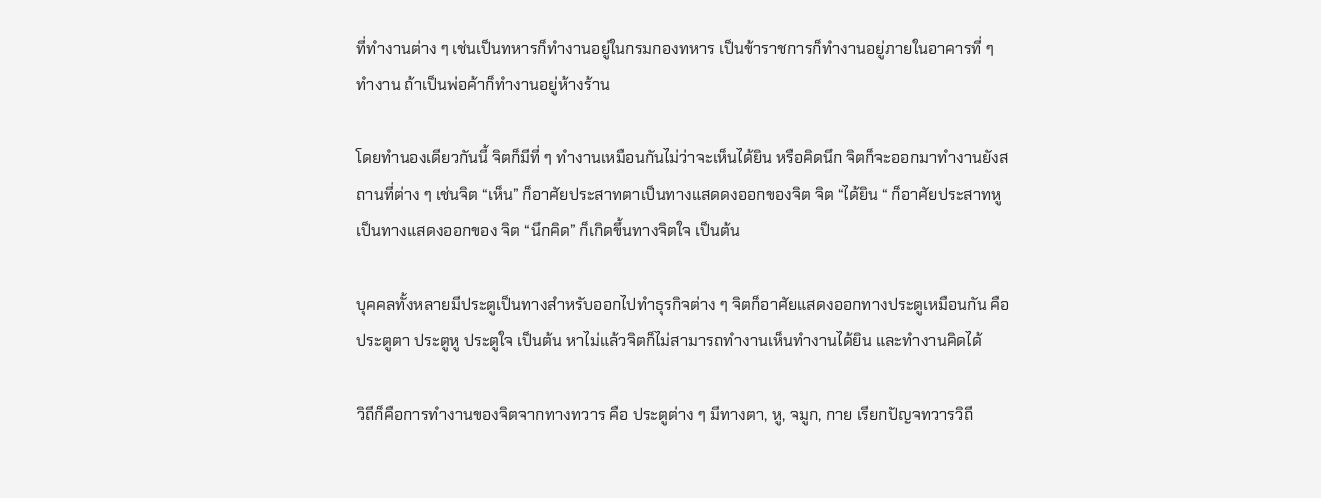ที่ทำงานต่าง ๆ เช่นเป็นทหารก็ทำงานอยู่ในกรมกองทหาร เป็นข้าราชการก็ทำงานอยู่ภายในอาคารที่ ๆ ทำงาน ถ้าเป็นพ่อค้าก็ทำงานอยู่ห้างร้าน

โดยทำนองเดียวกันนี้ จิตก็มีที่ ๆ ทำงานเหมือนกันไม่ว่าจะเห็นได้ยิน หรือคิดนึก จิตก็จะออกมาทำงานยังสถานที่ต่าง ๆ เช่นจิต “เห็น” ก็อาศัยประสาทตาเป็นทางแสดดงออกของจิต จิต “ได้ยิน “ ก็อาศัยประสาทหูเป็นทางแสดงออกของ จิต “นึกคิด” ก็เกิดขึ้นทางจิตใจ เป็นต้น

บุคคลทั้งหลายมีประตูเป็นทางสำหรับออกไปทำธุรกิจต่าง ๆ จิตก็อาศัยแสดงออกทางประตูเหมือนกัน คือ ประตูตา ประตูหู ประตูใจ เป็นต้น หาไม่แล้วจิตก็ไม่สามารถทำงานเห็นทำงานได้ยิน และทำงานคิดได้

วิถีก็คือการทำงานของจิตจากทางทวาร คือ ประตูต่าง ๆ มีทางตา, หู, จมูก, กาย เรียกปัญจทวารวิถี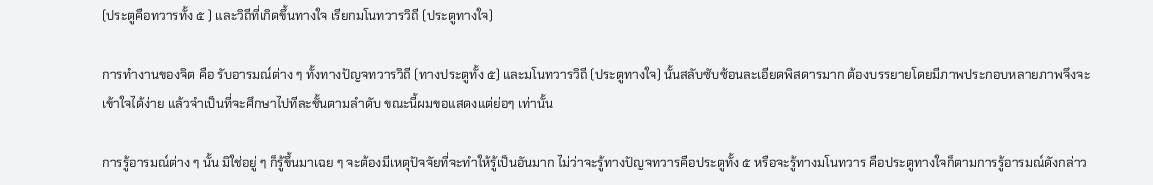(ประตูคือทวารทั้ง ๕ ) และวิถีที่เกิดขึ้นทางใจ เรียกมโนทวารวิถี (ประตูทางใจ)

การทำงานของจิต คือ รับอารมณ์ต่าง ๆ ทั้งทางปัญจทวารวิถี (ทางประตูทั้ง ๕) และมโนทวารวิถี (ประตูทางใจ) นั้นสลับซับซ้อนละเอียดพิสดารมาก ต้องบรรยายโดยมีภาพประกอบหลายภาพจึงจะเข้าใจได้ง่าย แล้วจำเป็นที่จะศึกษาไปทีละชั้นตามลำดับ ขณะนี้ผมขอแสดงแต่ย่อๆ เท่านั้น

การรู้อารมณ์ต่าง ๆ นั้น มิใช่อยู่ ๆ ก็รู้ขึ้นมาเฉย ๆ จะต้องมีเหตุปัจจัยที่จะทำให้รู้เป็นอันมาก ไม่ว่าจะรู้ทางปัญจทวารคือประตูทั้ง ๕ หรือจะรู้ทางมโนทวาร คือประตูทางใจก็ตามการรู้อารมณ์ดังกล่าว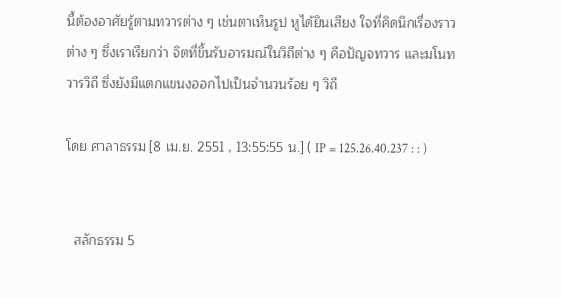นี้ต้องอาศัยรู้ตามทวารต่าง ๆ เช่นตาเห็นรูป หูได้ยินเสียง ใจที่คิดนึกเรื่องราวต่าง ๆ ซึ่งเราเรียกว่า จิตที่ขึ้นรับอารมณ์ในวิถีต่าง ๆ คือปัญจทวาร และมโนทวารวิถี ซึ่งยังมีแตกแขนงออกไปเป็นจำนวนร้อย ๆ วิถี

โดย ศาลาธรรม [8 เม.ย. 2551 , 13:55:55 น.] ( IP = 125.26.40.237 : : )


  สลักธรรม 5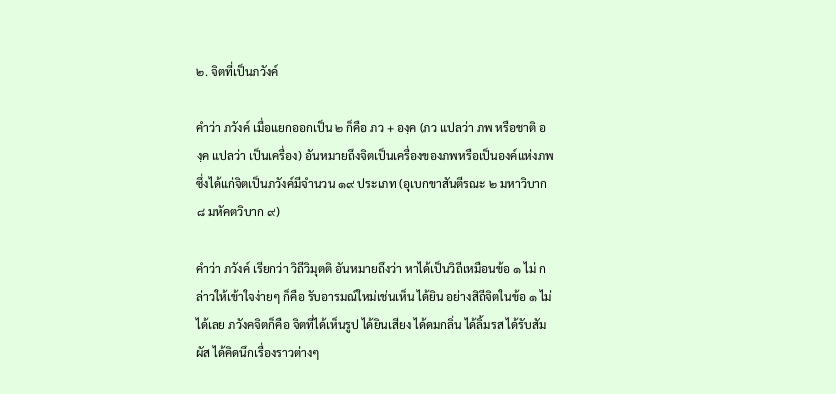๒. จิตที่เป็นภวังค์

คำว่า ภวังค์ เมื่อแยกออกเป็น ๒ ก็คือ ภว + องฺค (ภว แปลว่า ภพ หรือชาติ องฺค แปลว่า เป็นเครื่อง) อันหมายถึงจิตเป็นเครื่องของภพหรือเป็นองค์แห่งภพ ซึ่งได้แก่จิตเป็นภวังค์มีจำนวน ๑๙ ประเภท (อุเบกขาสันตีรณะ ๒ มหาวิบาก ๘ มหัคตวิบาก ๙)

คำว่า ภวังค์ เรียกว่า วิถีวิมุตติ อันหมายถึงว่า หาได้เป็นวิถีเหมือนข้อ ๑ ไม่ กล่าวให้เข้าใจง่ายๆ ก็คือ รับอารมณ์ใหม่เช่นเห็น ได้ยิน อย่างสิถีจิตในข้อ ๑ ไม่ได้เลย ภวังคจิตก็คือ จิตที่ได้เห็นรูป ได้ยินเสียง ได้ดมกลิ่น ได้ลิ้มรส ได้รับสัมผัส ได้คิดนึกเรื่องราวต่างๆ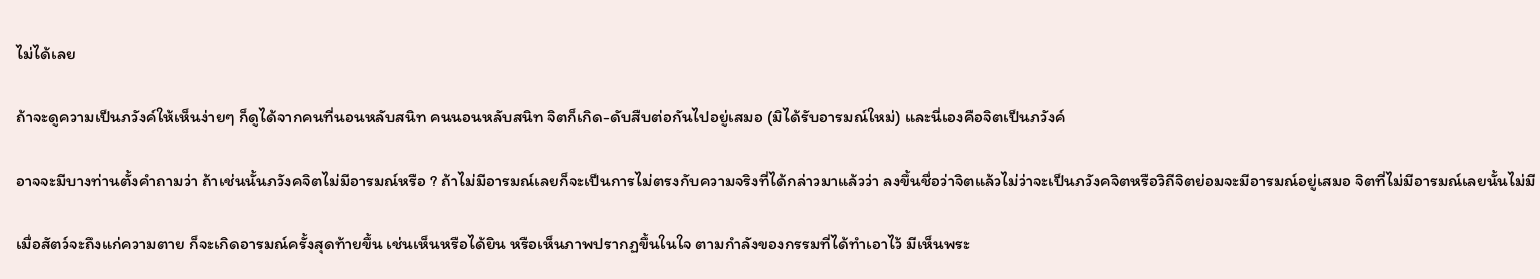ไม่ได้เลย

ถ้าจะดูความเป็นภวังค์ให้เห็นง่ายๆ ก็ดูได้จากคนที่นอนหลับสนิท คนนอนหลับสนิท จิตก็เกิด-ดับสืบต่อกันไปอยู่เสมอ (มิได้รับอารมณ์ใหม่) และนี่เองคือจิตเป็นภวังค์

อาจจะมีบางท่านตั้งคำถามว่า ถ้าเช่นนั้นภวังคจิตไม่มีอารมณ์หรือ ? ถ้าไม่มีอารมณ์เลยก็จะเป็นการไม่ตรงกับความจริงที่ได้กล่าวมาแล้วว่า ลงขึ้นชื่อว่าจิตแล้วไม่ว่าจะเป็นภวังคจิตหรือวิถีจิตย่อมจะมีอารมณ์อยู่เสมอ จิตที่ไม่มีอารมณ์เลยนั้นไม่มี

เมื่อสัตว์จะถึงแก่ความตาย ก็จะเกิดอารมณ์ครั้งสุดท้ายขึ้น เช่นเห็นหรือได้ยิน หรือเห็นภาพปรากฏขึ้นในใจ ตามกำลังของกรรมที่ได้ทำเอาไว้ มีเห็นพระ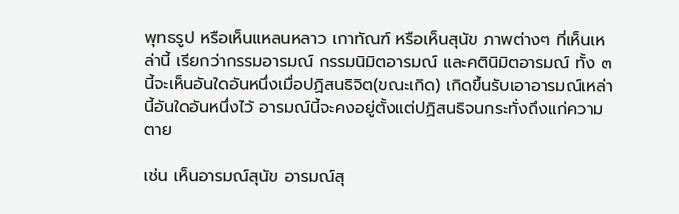พุทธรูป หรือเห็นแหลนหลาว เกาทัณฑ์ หรือเห็นสุนัข ภาพต่างๆ ที่เห็นเหล่านี้ เรียกว่ากรรมอารมณ์ กรรมนิมิตอารมณ์ และคตินิมิตอารมณ์ ทั้ง ๓ นี้จะเห็นอันใดอันหนึ่งเมื่อปฏิสนธิจิต(ขณะเกิด) เกิดขึ้นรับเอาอารมณ์เหล่านี้อันใดอันหนึ่งไว้ อารมณ์นี้จะคงอยู่ตั้งแต่ปฏิสนธิจนกระทั่งถึงแก่ความตาย

เช่น เห็นอารมณ์สุนัข อารมณ์สุ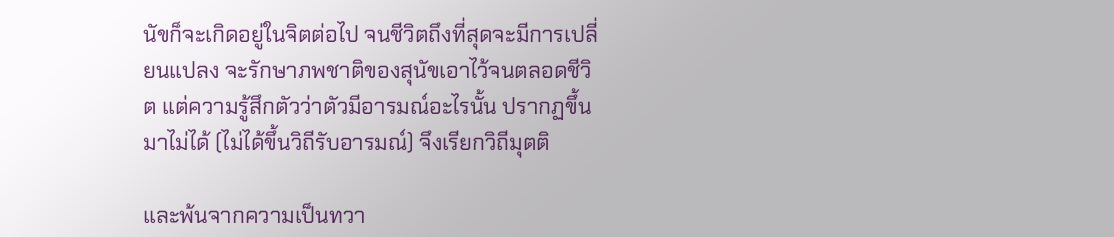นัขก็จะเกิดอยู่ในจิตต่อไป จนชีวิตถึงที่สุดจะมีการเปลี่ยนแปลง จะรักษาภพชาติของสุนัขเอาไว้จนตลอดชีวิต แต่ความรู้สึกตัวว่าตัวมีอารมณ์อะไรนั้น ปรากฏขึ้นมาไม่ได้ (ไม่ได้ขึ้นวิถีรับอารมณ์) จึงเรียกวิถีมุตติ

และพ้นจากความเป็นทวา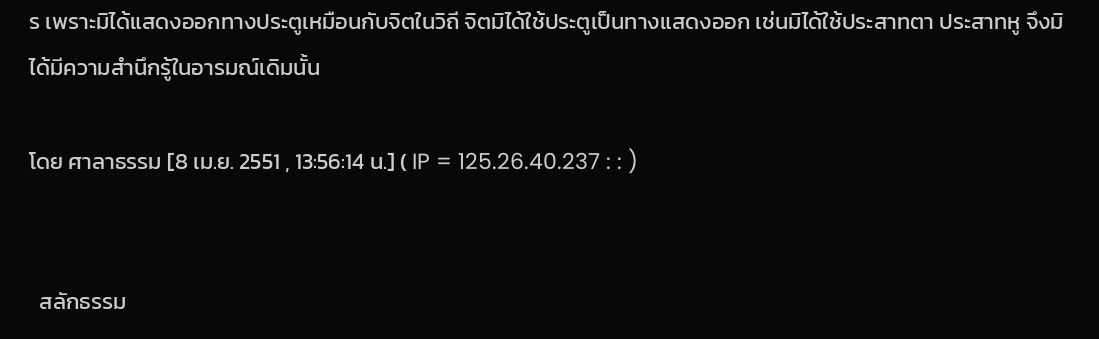ร เพราะมิได้แสดงออกทางประตูเหมือนกับจิตในวิถี จิตมิได้ใช้ประตูเป็นทางแสดงออก เช่นมิได้ใช้ประสาทตา ประสาทหู จึงมิได้มีความสำนึกรู้ในอารมณ์เดิมนั้น

โดย ศาลาธรรม [8 เม.ย. 2551 , 13:56:14 น.] ( IP = 125.26.40.237 : : )


  สลักธรรม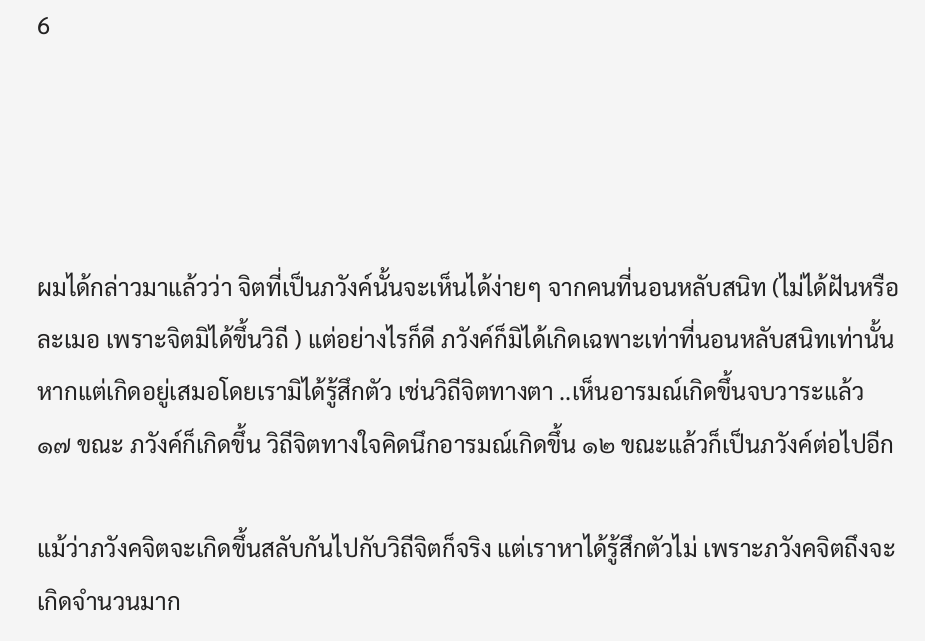6




ผมได้กล่าวมาแล้วว่า จิตที่เป็นภวังค์นั้นจะเห็นได้ง่ายๆ จากคนที่นอนหลับสนิท (ไม่ได้ฝันหรือละเมอ เพราะจิตมิได้ขึ้นวิถี ) แต่อย่างไรก็ดี ภวังค์ก็มิได้เกิดเฉพาะเท่าที่นอนหลับสนิทเท่านั้น หากแต่เกิดอยู่เสมอโดยเรามิได้รู้สึกตัว เช่นวิถีจิตทางตา ..เห็นอารมณ์เกิดขึ้นจบวาระแล้ว ๑๗ ขณะ ภวังค์ก็เกิดขึ้น วิถีจิตทางใจคิดนึกอารมณ์เกิดขึ้น ๑๒ ขณะแล้วก็เป็นภวังค์ต่อไปอีก

แม้ว่าภวังคจิตจะเกิดขึ้นสลับกันไปกับวิถีจิตก็จริง แต่เราหาได้รู้สึกตัวไม่ เพราะภวังคจิตถึงจะเกิดจำนวนมาก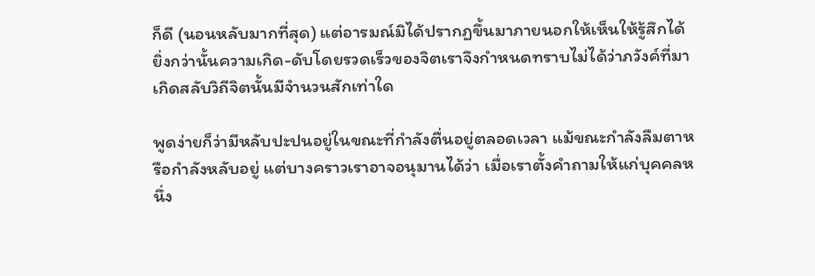ก็ดี (นอนหลับมากที่สุด) แต่อารมณ์มิได้ปรากฏขึ้นมาภายนอกให้เห็นให้รู้สึกได้ ยิ่งกว่านั้นความเกิด-ดับโดยรวดเร็วของจิตเราจึงกำหนดทราบไม่ได้ว่าภวังค์ที่มาเกิดสลับวิถีจิตนั้นมีจำนวนสักเท่าใด

พูดง่ายก็ว่ามีหลับปะปนอยู่ในขณะที่กำลังตื่นอยู่ตลอดเวลา แม้ขณะกำลังลืมตาหรือกำลังหลับอยู่ แต่บางคราวเราอาจอนุมานได้ว่า เมื่อเราตั้งคำถามให้แก่บุคคลหนึ่ง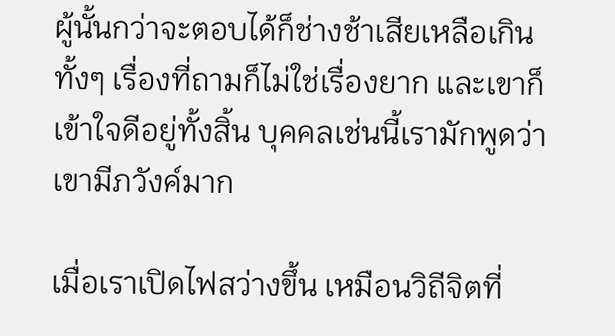ผู้นั้นกว่าจะตอบได้ก็ช่างช้าเสียเหลือเกิน ทั้งๆ เรื่องที่ถามก็ไม่ใช่เรื่องยาก และเขาก็เข้าใจดีอยู่ทั้งสิ้น บุคคลเช่นนี้เรามักพูดว่า เขามีภวังค์มาก

เมื่อเราเปิดไฟสว่างขึ้น เหมือนวิถีจิตที่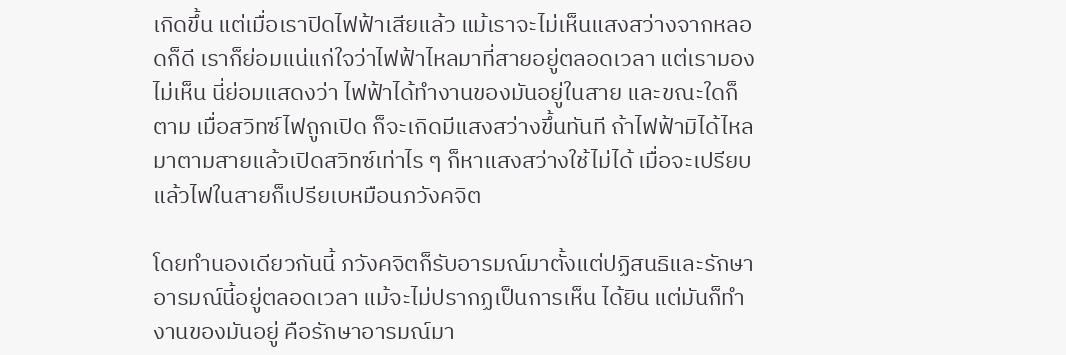เกิดขึ้น แต่เมื่อเราปิดไฟฟ้าเสียแล้ว แม้เราจะไม่เห็นแสงสว่างจากหลอดก็ดี เราก็ย่อมแน่แก่ใจว่าไฟฟ้าไหลมาที่สายอยู่ตลอดเวลา แต่เรามองไม่เห็น นี่ย่อมแสดงว่า ไฟฟ้าได้ทำงานของมันอยู่ในสาย และขณะใดก็ตาม เมื่อสวิทซ์ไฟถูกเปิด ก็จะเกิดมีแสงสว่างขึ้นทันที ถ้าไฟฟ้ามิได้ไหลมาตามสายแล้วเปิดสวิทซ์เท่าไร ๆ ก็หาแสงสว่างใช้ไม่ได้ เมื่อจะเปรียบแล้วไฟในสายก็เปรียเบหมือนภวังคจิต

โดยทำนองเดียวกันนี้ ภวังคจิตก็รับอารมณ์มาตั้งแต่ปฏิสนธิและรักษาอารมณ์นี้อยู่ตลอดเวลา แม้จะไม่ปรากฏเป็นการเห็น ได้ยิน แต่มันก็ทำงานของมันอยู่ คือรักษาอารมณ์มา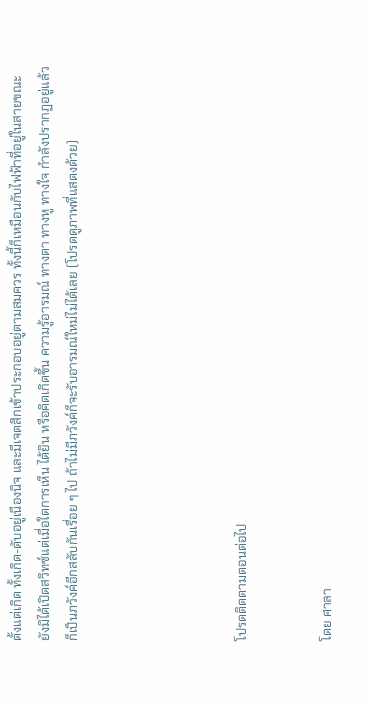ตั้งแต่เกิด ทั้งเกิด-ดับอยู่เนืองนิจ และมีเจตสิกเข้าประกอบอยู่ตามสมควร ทั้งนี้ก็เหมือนกับไฟฟ้าที่อยู่ในสายขณะยังมิได้เปิดสวิทซ์แต่เมื่อใดการเห็น ได้ยิน หรือคิดเกิดขึ้น ความรู้อารมณ์ ทางตา ทางหู ทางใจ กำลังปรากฏอยู่แล้ว ก็เป็นภวังค์อีกสลับกันเรื่อย ๆ ไป ถ้าไม่มีภวังค์ก็จะรับอารมณ์ใหม่ไม่ได้เลย (โปรดดูภาพที่แสดงด้วย)





โปรดติดตามตอนต่อไป


โดย ศาลา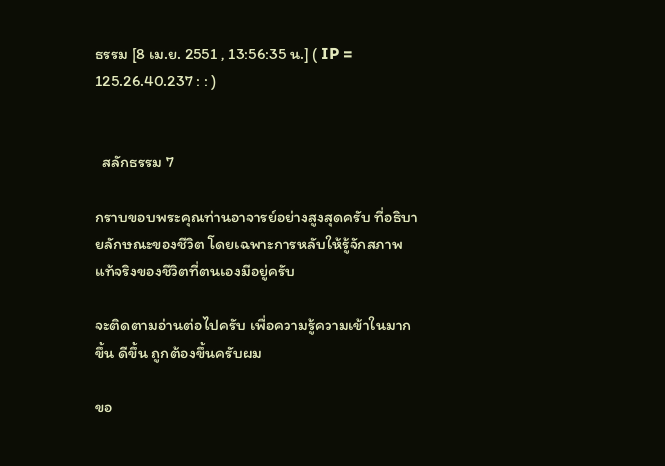ธรรม [8 เม.ย. 2551 , 13:56:35 น.] ( IP = 125.26.40.237 : : )


  สลักธรรม 7

กราบขอบพระคุณท่านอาจารย์อย่างสูงสุดครับ ที่อธิบายลักษณะของชีวิต โดยเฉพาะการหลับให้รู้จักสภาพแท้จริงของชีวิตที่ตนเองมีอยู่ครับ

จะติดตามอ่านต่อไปครับ เพื่อความรู้ความเข้าในมากขึ้น ดีขึ้น ถูกต้องขึ้นครับผม

ขอ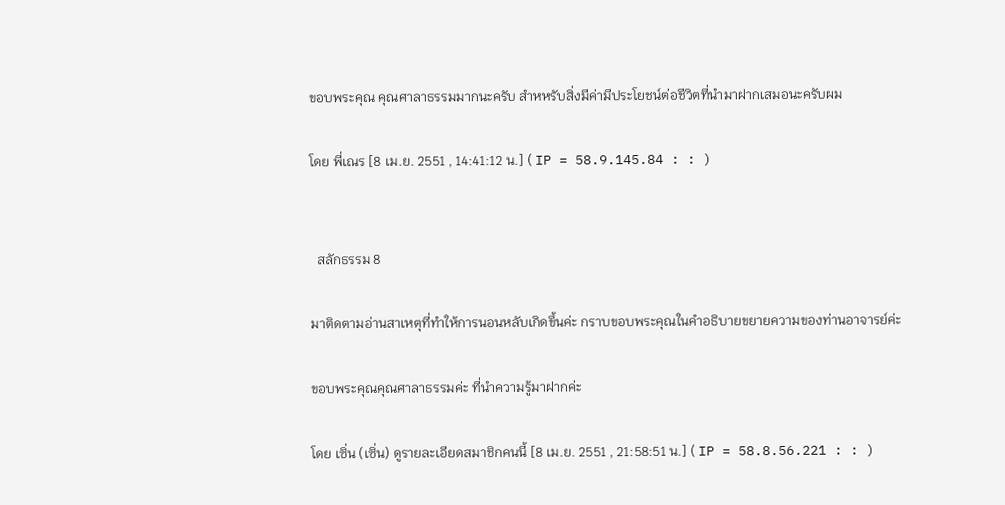ขอบพระคุณ คุณศาลาธรรมมากนะครับ สำหหรับสิ่งมีค่ามีประโยชน์ต่อชีวิตที่นำมาฝากเสมอนะครับผม

โดย พี่เณร [8 เม.ย. 2551 , 14:41:12 น.] ( IP = 58.9.145.84 : : )


  สลักธรรม 8

มาติดตามอ่านสาเหตุที่ทำให้การนอนหลับเกิดขึ้นค่ะ กราบขอบพระคุณในคำอธิบายขยายความของท่านอาจารย์ค่ะ

ขอบพระคุณคุณศาลาธรรมค่ะ ที่นำความรู้มาฝากค่ะ

โดย เซิ่น (เซิ่น) ดูรายละเอียดสมาชิกคนนี้ [8 เม.ย. 2551 , 21:58:51 น.] ( IP = 58.8.56.221 : : )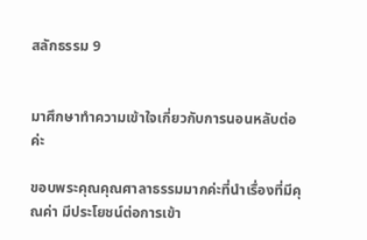สลักธรรม 9


มาศึกษาทำความเข้าใจเกี่ยวกับการนอนหลับต่อค่ะ

ขอบพระคุณคุณศาลาธรรมมากค่ะที่นำเรื่องที่มีคุณค่า มีประโยชน์ต่อการเข้า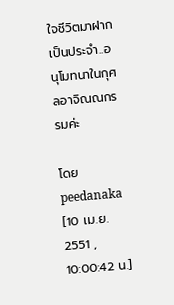ใจชีวิตมาฝากเป็นประจำ..อนุโมทนาในกุศลอาจิณณกรรมค่ะ

โดย peedanaka [10 เม.ย. 2551 , 10:00:42 น.]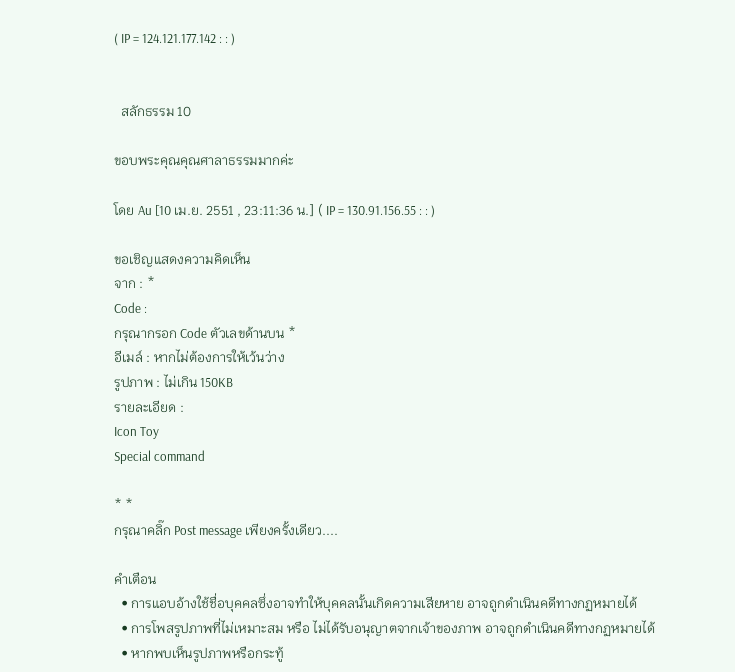( IP = 124.121.177.142 : : )


  สลักธรรม 10

ขอบพระคุณคุณศาลาธรรมมากค่ะ

โดย Au [10 เม.ย. 2551 , 23:11:36 น.] ( IP = 130.91.156.55 : : )

ขอเชิญแสดงความคิดเห็น
จาก : *
Code :
กรุณากรอก Code ตัวเลขด้านบน *
อีเมล์ : หากไม่ต้องการให้เว้นว่าง
รูปภาพ : ไม่เกิน 150KB
รายละเอียด :
Icon Toy
Special command

* *
กรุณาคลิ๊ก Post message เพียงครั้งเดียว....

คำเตือน
  • การแอบอ้างใช้ชื่อบุคคลซึ่งอาจทำให้บุคคลนั้นเกิดความเสียหาย อาจถูกดำเนินคดีทางกฏหมายได้
  • การโพสรูปภาพที่ไม่เหมาะสม หรือ ไม่ได้รับอนุญาตจากเจ้าของภาพ อาจถูกดำเนินคดีทางกฏหมายได้
  • หากพบเห็นรูปภาพหรือกระทู้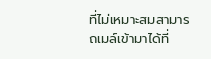ที่ไม่เหมาะสมสามารถเมล์เข้ามาได้ที่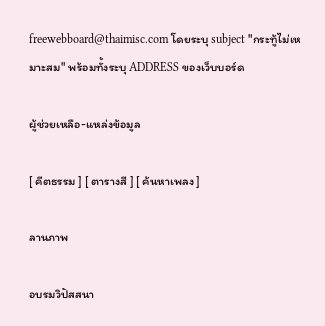freewebboard@thaimisc.com โดยระบุ subject "กระทู้ไม่เหมาะสม" พร้อมทั้งระบุ ADDRESS ของเว็บบอร์ด

ผู้ช่วยเหลือ-แหล่งข้อมูล

[ คีตธรรม ] [ ตารางสี ] [ ค้นหาเพลง ]

ลานภาพ

อบรมวิปัสสนา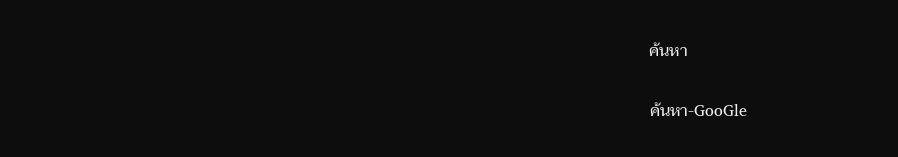ค้นหา

ค้นหา-GooGle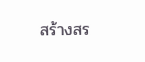สร้างสร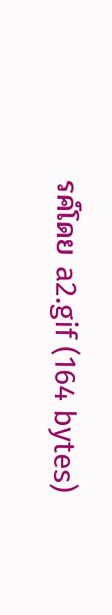รค์โดย a2.gif (164 bytes)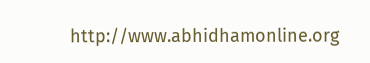http://www.abhidhamonline.org